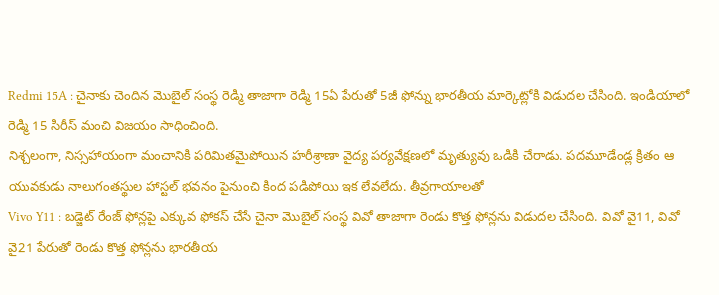Redmi 15A : చైనాకు చెందిన మొబైల్ సంస్థ రెడ్మి తాజాగా రెడ్మి 15ఏ పేరుతో 5జీ ఫోన్ను భారతీయ మార్కెట్లోకి విడుదల చేసింది. ఇండియాలో రెడ్మి 15 సిరీస్ మంచి విజయం సాధించింది.
నిశ్చలంగా, నిస్సహాయంగా మంచానికి పరిమితమైపోయిన హరీశ్రాణా వైద్య పర్యవేక్షణలో మృత్యువు ఒడికి చేరాడు. పదమూడేండ్ల క్రితం ఆ యువకుడు నాలుగంతస్థుల హాస్టల్ భవనం పైనుంచి కింద పడిపోయి ఇక లేవలేదు. తీవ్రగాయాలతో
Vivo Y11 : బడ్జెట్ రేంజ్ ఫోన్లపై ఎక్కువ ఫోకస్ చేసే చైనా మొబైల్ సంస్థ వివో తాజాగా రెండు కొత్త ఫోన్లను విడుదల చేసింది. వివో వై11, వివో వై21 పేరుతో రెండు కొత్త ఫోన్లను భారతీయ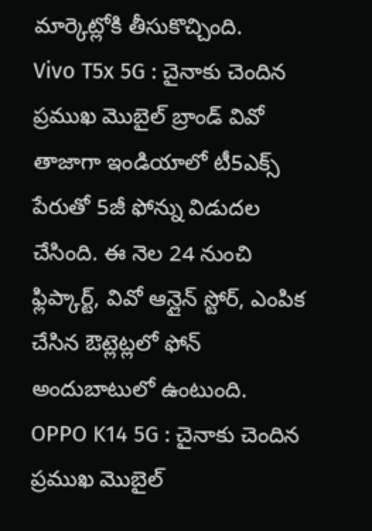మార్కెట్లోకి తీసుకొచ్చింది.
Vivo T5x 5G : చైనాకు చెందిన ప్రముఖ మొబైల్ బ్రాండ్ వివో తాజాగా ఇండియాలో టీ5ఎక్స్ పేరుతో 5జీ ఫోన్ను విడుదల చేసింది. ఈ నెల 24 నుంచి ఫ్లిప్కార్ట్, వివో ఆన్లైన్ స్టోర్, ఎంపిక చేసిన ఔట్లెట్లలో ఫోన్ అందుబాటులో ఉంటుంది.
OPPO K14 5G : చైనాకు చెందిన ప్రముఖ మొబైల్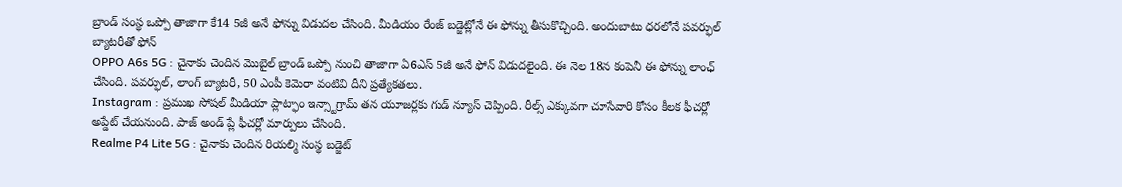బ్రాండ్ సంస్థ ఒప్పో తాజాగా కే14 5జీ అనే ఫోన్ను విడుదల చేసింది. మీడియం రేంజ్ బడ్జెట్లోనే ఈ ఫోన్ను తీసుకొచ్చింది. అందుబాటు ధరలోనే పవర్ఫుల్ బ్యాటరీతో ఫోన్
OPPO A6s 5G : చైనాకు చెందిన మొబైల్ బ్రాండ్ ఒప్పో నుంచి తాజాగా ఏ6ఎస్ 5జీ అనే ఫోన్ విడుదలైంది. ఈ నెల 18న కంపెనీ ఈ ఫోన్ను లాంఛ్ చేసింది. పవర్ఫుల్, లాంగ్ బ్యాటరీ, 50 ఎంపీ కెమెరా వంటివి దీని ప్రత్యేకతలు.
Instagram : ప్రముఖ సోషల్ మీడియా ప్లాట్ఫాం ఇన్స్టాగ్రామ్ తన యూజర్లకు గుడ్ న్యూస్ చెప్పింది. రీల్స్ ఎక్కువగా చూసేవారి కోసం కీలక ఫీచర్లో అప్డేట్ చేయనుంది. పాజ్ అండ్ ప్లే ఫీచర్లో మార్పులు చేసింది.
Realme P4 Lite 5G : చైనాకు చెందిన రియల్మి సంస్థ బడ్జెట్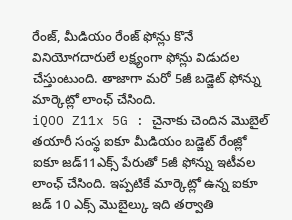రేంజ్, మీడియం రేంజ్ ఫోన్లు కొనే వినియోగదారులే లక్ష్యంగా ఫోన్లు విడుదల చేస్తుంటుంది. తాజాగా మరో 5జీ బడ్జెట్ ఫోన్ను మార్కెట్లో లాంఛ్ చేసింది.
iQOO Z11x 5G : చైనాకు చెందిన మొబైల్ తయారీ సంస్థ ఐకూ మీడియం బడ్జెట్ రేంజ్లో ఐకూ జడ్11ఎక్స్ పేరుతో 5జీ ఫోన్ను ఇటీవల లాంఛ్ చేసింది. ఇప్పటికే మార్కెట్లో ఉన్న ఐకూ జడ్ 10 ఎక్స్ మొబైల్కు ఇది తర్వాతి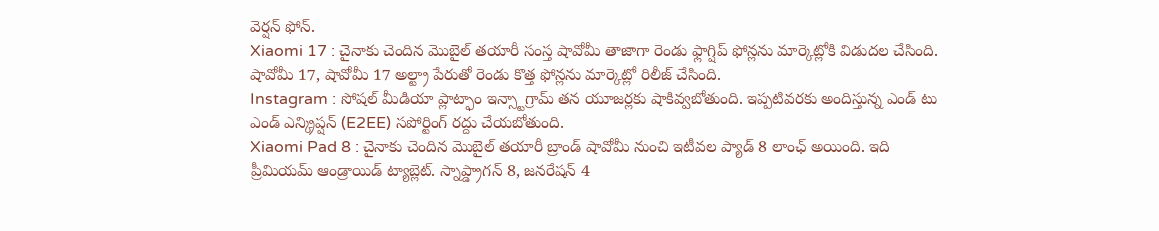వెర్షన్ ఫోన్.
Xiaomi 17 : చైనాకు చెందిన మొబైల్ తయారీ సంస్త షావోమీ తాజాగా రెండు ఫ్లాగ్షిప్ ఫోన్లను మార్కెట్లోకి విడుదల చేసింది. షావోమీ 17, షావోమీ 17 అల్ట్రా పేరుతో రెండు కొత్త ఫోన్లను మార్కెట్లో రిలీజ్ చేసింది.
Instagram : సోషల్ మీడియా ప్లాట్ఫాం ఇన్స్టాగ్రామ్ తన యూజర్లకు షాకివ్వబోతుంది. ఇప్పటివరకు అందిస్తున్న ఎండ్ టు ఎండ్ ఎన్క్రిప్షన్ (E2EE) సపోర్టింగ్ రద్దు చేయబోతుంది.
Xiaomi Pad 8 : చైనాకు చెందిన మొబైల్ తయారీ బ్రాండ్ షావోమీ నుంచి ఇటీవల ప్యాడ్ 8 లాంఛ్ అయింది. ఇది ప్రీమియమ్ ఆండ్రాయిడ్ ట్యాబ్లెట్. స్నాప్డ్రాగన్ 8, జనరేషన్ 4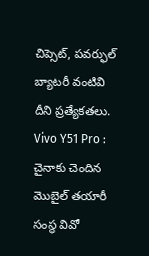చిప్సెట్, పవర్ఫుల్ బ్యాటరీ వంటివి దీని ప్రత్యేకతలు.
Vivo Y51 Pro : చైనాకు చెందిన మొబైల్ తయారీ సంస్థ వివో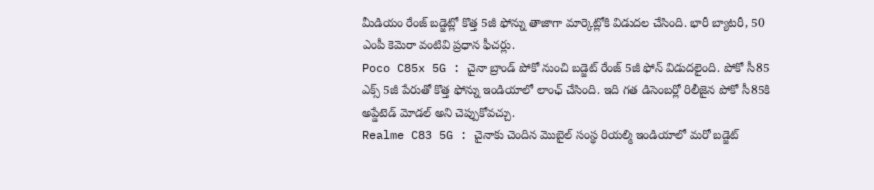మీడియం రేంజ్ బడ్జెట్లో కొత్త 5జీ ఫోన్ను తాజాగా మార్కెట్లోకి విడుదల చేసింది. భారీ బ్యాటరీ, 50 ఎంపీ కెమెరా వంటివి ప్రధాన ఫీచర్లు.
Poco C85x 5G : చైనా బ్రాండ్ పోకో నుంచి బడ్జెట్ రేంజ్ 5జీ ఫోన్ విడుదలైంది. పోకో సీ85 ఎక్స్ 5జీ పేరుతో కొత్త ఫోన్ను ఇండియాలో లాంఛ్ చేసింది. ఇది గత డిసెంబర్లో రిలీజైన పోకో సీ85కి అప్డేటెడ్ మోడల్ అని చెప్పుకోవచ్చు.
Realme C83 5G : చైనాకు చెందిన మొబైల్ సంస్థ రియల్మి ఇండియాలో మరో బడ్జెట్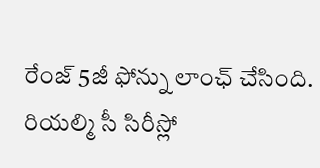రేంజ్ 5జీ ఫోన్ను లాంఛ్ చేసింది. రియల్మి సీ సిరీస్లో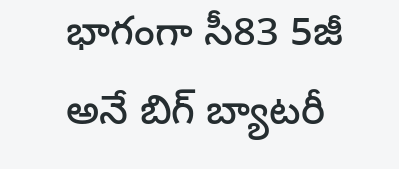భాగంగా సీ83 5జీ అనే బిగ్ బ్యాటరీ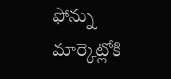ఫోన్ను మార్కెట్లోకి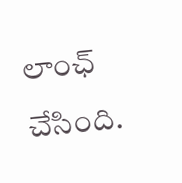లాంఛ్ చేసింది.